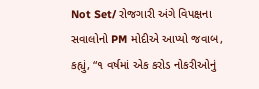Not Set/ રોજગારી અંગે વિપક્ષના સવાલોનો PM મોદીએ આપ્યો જવાબ, કહ્યું, “૧ વર્ષમાં એક કરોડ નોકરીઓનું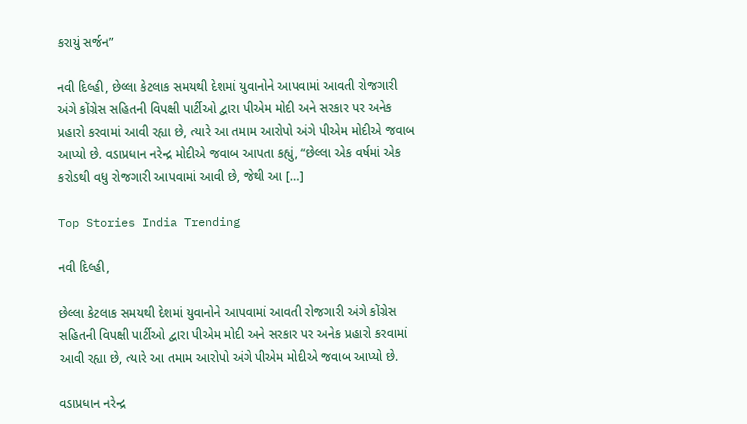કરાયું સર્જન”

નવી દિલ્હી, છેલ્લા કેટલાક સમયથી દેશમાં યુવાનોને આપવામાં આવતી રોજગારી અંગે કોંગ્રેસ સહિતની વિપક્ષી પાર્ટીઓ દ્વારા પીએમ મોદી અને સરકાર પર અનેક પ્રહારો કરવામાં આવી રહ્યા છે, ત્યારે આ તમામ આરોપો અંગે પીએમ મોદીએ જવાબ આપ્યો છે. વડાપ્રધાન નરેન્દ્ર મોદીએ જવાબ આપતા કહ્યું, “છેલ્લા એક વર્ષમાં એક કરોડથી વધુ રોજગારી આપવામાં આવી છે, જેથી આ […]

Top Stories India Trending

નવી દિલ્હી,

છેલ્લા કેટલાક સમયથી દેશમાં યુવાનોને આપવામાં આવતી રોજગારી અંગે કોંગ્રેસ સહિતની વિપક્ષી પાર્ટીઓ દ્વારા પીએમ મોદી અને સરકાર પર અનેક પ્રહારો કરવામાં આવી રહ્યા છે, ત્યારે આ તમામ આરોપો અંગે પીએમ મોદીએ જવાબ આપ્યો છે.

વડાપ્રધાન નરેન્દ્ર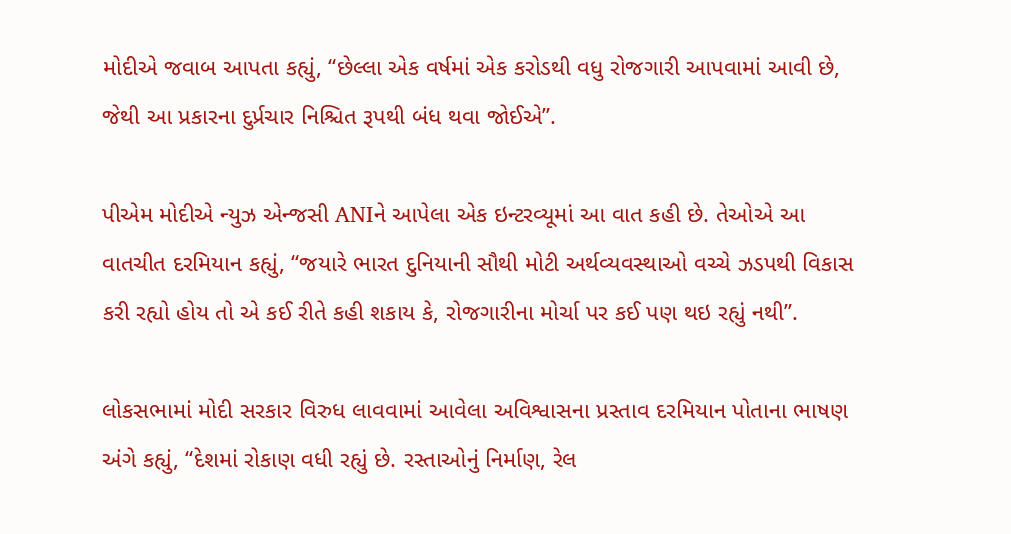મોદીએ જવાબ આપતા કહ્યું, “છેલ્લા એક વર્ષમાં એક કરોડથી વધુ રોજગારી આપવામાં આવી છે, જેથી આ પ્રકારના દુર્પ્રચાર નિશ્ચિત રૂપથી બંધ થવા જોઈએ”.

પીએમ મોદીએ ન્યુઝ એન્જસી ANIને આપેલા એક ઇન્ટરવ્યૂમાં આ વાત કહી છે. તેઓએ આ વાતચીત દરમિયાન કહ્યું, “જયારે ભારત દુનિયાની સૌથી મોટી અર્થવ્યવસ્થાઓ વચ્ચે ઝડપથી વિકાસ કરી રહ્યો હોય તો એ કઈ રીતે કહી શકાય કે, રોજગારીના મોર્ચા પર કઈ પણ થઇ રહ્યું નથી”.

લોકસભામાં મોદી સરકાર વિરુધ લાવવામાં આવેલા અવિશ્વાસના પ્રસ્તાવ દરમિયાન પોતાના ભાષણ અંગે કહ્યું, “દેશમાં રોકાણ વધી રહ્યું છે. રસ્તાઓનું નિર્માણ, રેલ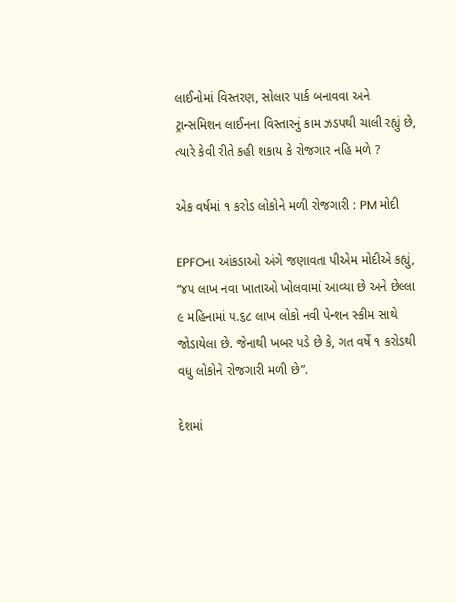લાઈનોમાં વિસ્તરણ, સોલાર પાર્ક બનાવવા અને ટ્રાન્સમિશન લાઈનના વિસ્તારનું કામ ઝડપથી ચાલી રહ્યું છે, ત્યારે કેવી રીતે કહી શકાય કે રોજગાર નહિ મળે ?

એક વર્ષમાં ૧ કરોડ લોકોને મળી રોજગારી : PM મોદી

EPFOના આંકડાઓ અંગે જણાવતા પીએમ મોદીએ કહ્યું, “૪૫ લાખ નવા ખાતાઓ ખોલવામાં આવ્યા છે અને છેલ્લા ૯ મહિનામાં ૫.૬૮ લાખ લોકો નવી પેન્શન સ્કીમ સાથે જોડાયેલા છે. જેનાથી ખબર પડે છે કે, ગત વર્ષે ૧ કરોડથી વધુ લોકોને રોજગારી મળી છે”.

દેશમાં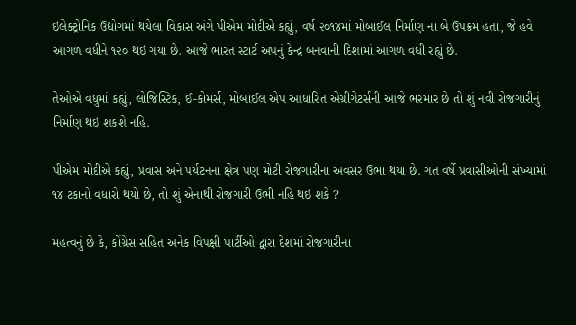ઇલેક્ટ્રોનિક ઉદ્યોગમાં થયેલા વિકાસ અંગે પીએમ મોદીએ કહ્યું, વર્ષ ૨૦૧૪માં મોબાઈલ નિર્માણ ના બે ઉપક્રમ હતા, જે હવે આગળ વધીને ૧૨૦ થઇ ગયા છે. આજે ભારત સ્ટાર્ટ અપનું કેન્દ્ર બનવાની દિશામાં આગળ વધી રહ્યું છે.

તેઓએ વધુમાં કહ્યું, લોજિસ્ટિક, ઈ-કોમર્સ, મોબાઈલ એપ આધારિત એગ્રીગેટર્સની આજે ભરમાર છે તો શું નવી રોજગારીનું નિર્માણ થઇ શકશે નહિ.

પીએમ મોદીએ કહ્યું, પ્રવાસ અને પર્યટનના ક્ષેત્ર પણ મોટી રોજગારીના અવસર ઉભા થયા છે. ગત વર્ષે પ્રવાસીઓની સંખ્યામાં ૧૪ ટકાનો વધારો થયો છે, તો શું એનાથી રોજગારી ઉભી નહિ થઇ શકે ?

મહત્વનું છે કે, કોંગ્રેસ સહિત અનેક વિપક્ષી પાર્ટીઓ દ્વારા દેશમાં રોજગારીના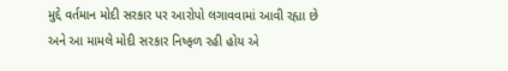મુદ્દે વર્તમાન મોદી સરકાર પર આરોપો લગાવવામાં આવી રહ્યા છે અને આ મામલે મોદી સરકાર નિષ્ફળ રહી હોય એ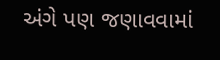અંગે પણ જણાવવામાં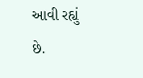આવી રહ્યું છે.